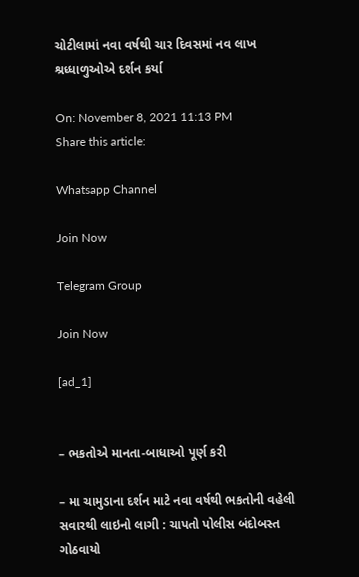ચોટીલામાં નવા વર્ષથી ચાર દિવસમાં નવ લાખ શ્રધ્ધાળુઓએ દર્શન કર્યા

On: November 8, 2021 11:13 PM
Share this article:

Whatsapp Channel

Join Now

Telegram Group

Join Now

[ad_1]


– ભકતોએ માનતા-બાધાઓ પૂર્ણ કરી

– મા ચામુડાના દર્શન માટે નવા વર્ષથી ભકતોની વહેલી સવારથી લાઇનો લાગી : ચાપતો પોલીસ બંદોબસ્ત ગોઠવાયો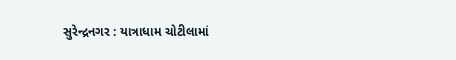સુરેન્દ્રનગર : યાત્રાધામ ચોટીલામાં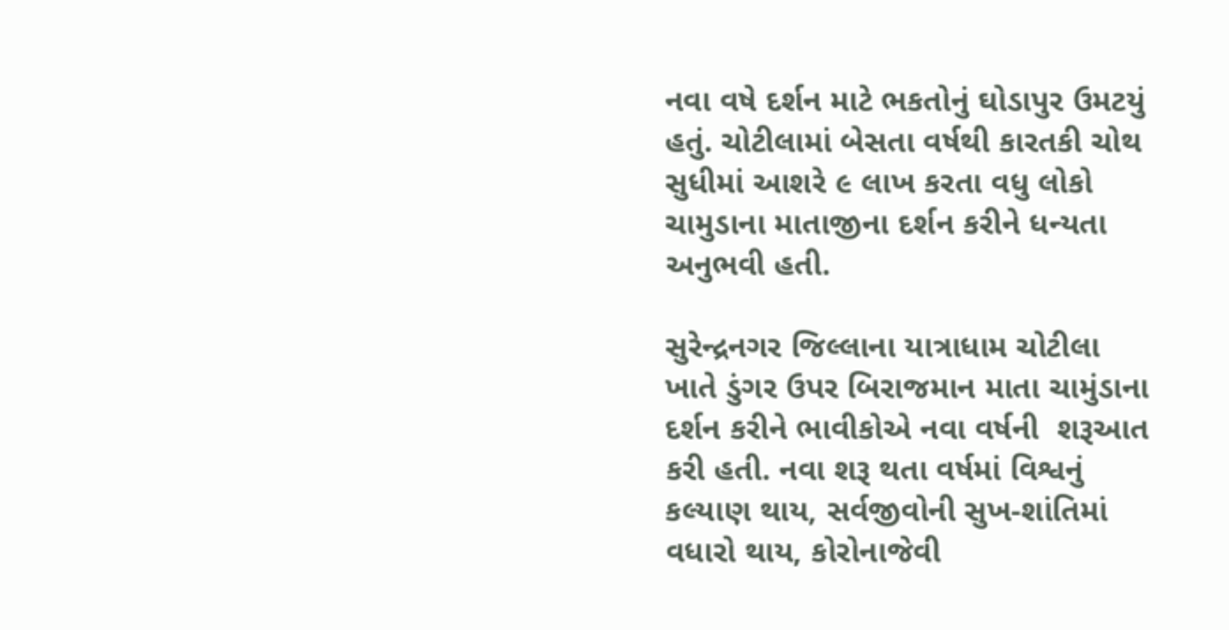નવા વષે દર્શન માટે ભકતોનું ઘોડાપુર ઉમટયું હતું. ચોટીલામાં બેસતા વર્ષથી કારતકી ચોથ સુધીમાં આશરે ૯ લાખ કરતા વધુ લોકો ચામુડાના માતાજીના દર્શન કરીને ધન્યતા અનુભવી હતી.

સુરેન્દ્રનગર જિલ્લાના યાત્રાધામ ચોટીલા ખાતે ડુંગર ઉપર બિરાજમાન માતા ચામુંડાના દર્શન કરીને ભાવીકોએ નવા વર્ષની  શરૂઆત કરી હતી. નવા શરૂ થતા વર્ષમાં વિશ્વનું કલ્યાણ થાય, સર્વજીવોની સુખ-શાંતિમાં વધારો થાય, કોરોનાજેવી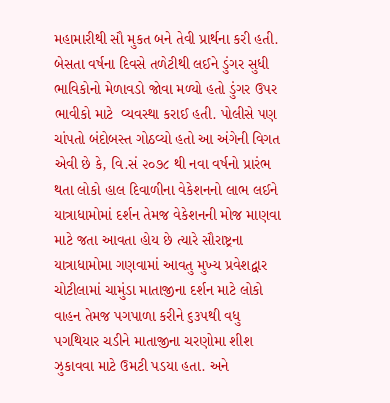મહામારીથી સૌ મુકત બને તેવી પ્રાર્થના કરી હતી. બેસતા વર્ષના દિવસે તળેટીથી લઈને ડુંગર સુધી ભાવિકોનો મેળાવડો જોવા મળ્યો હતો ડુંગર ઉપર ભાવીકો માટે  વ્યવસ્થા કરાઈ હતી. પોલીસે પણ ચાંપતો બંદોબસ્ત ગોઠવ્યો હતો આ અંગેની વિગત એવી છે કે, વિ.સં ૨૦૭૮ થી નવા વર્ષનો પ્રારંભ થતા લોકો હાલ દિવાળીના વેકેશનનો લાભ લઈને યાત્રાધામોમાં દર્શન તેમજ વેકેશનની મોજ માણવા માટે જતા આવતા હોય છે ત્યારે સૌરાષ્ટ્રના યાત્રાધામોમા ગણવામાં આવતુ મુખ્ય પ્રવેશદ્વાર ચોટીલામાં ચામુંડા માતાજીના દર્શન માટે લોકો વાહન તેમજ પગપાળા કરીને ૬૩૫થી વધુ પગથિયાર ચડીને માતાજીના ચરણોમા શીશ ઝુકાવવા માટે ઉમટી પડયા હતા. અને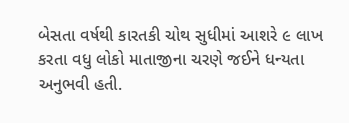બેસતા વર્ષથી કારતકી ચોથ સુધીમાં આશરે ૯ લાખ કરતા વધુ લોકો માતાજીના ચરણે જઈને ધન્યતા અનુભવી હતી.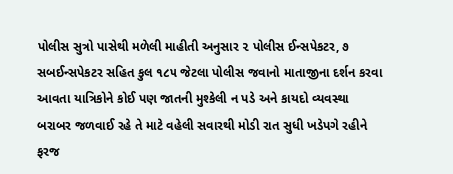પોલીસ સુત્રો પાસેથી મળેલી માહીતી અનુસાર ૨ પોલીસ ઈન્સપેકટર, ૭ સબઈન્સપેકટર સહિત કુલ ૧૮૫ જેટલા પોલીસ જવાનો માતાજીના દર્શન કરવા આવતા યાત્રિકોને કોઈ પણ જાતની મુશ્કેલી ન પડે અને કાયદો વ્યવસ્થા બરાબર જળવાઈ રહે તે માટે વહેલી સવારથી મોડી રાત સુધી ખડેપગે રહીને ફરજ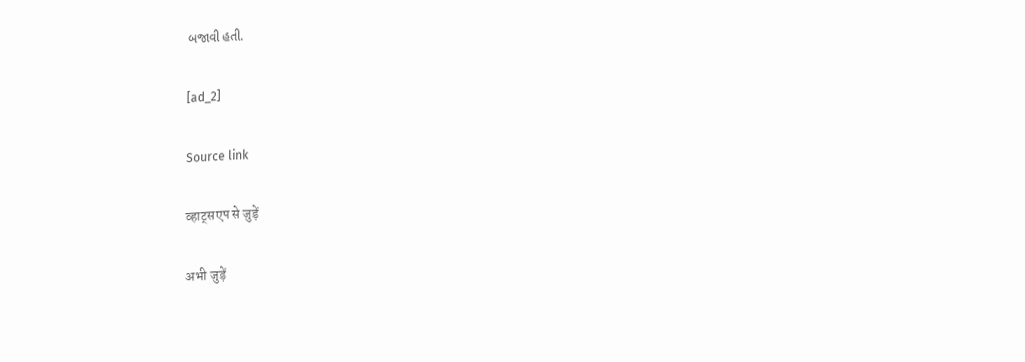બજાવી હતી.

[ad_2]

Source link

व्हाट्सएप से जुड़ें

अभी जुड़ें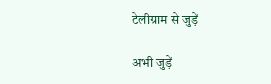टेलीग्राम से जुड़ें

अभी जुड़ें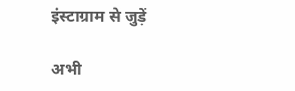इंस्टाग्राम से जुड़ें

अभी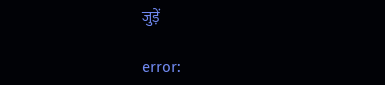जुड़ें

error: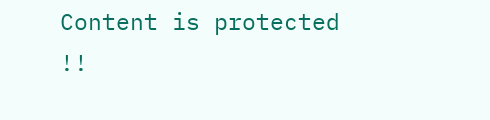Content is protected !!